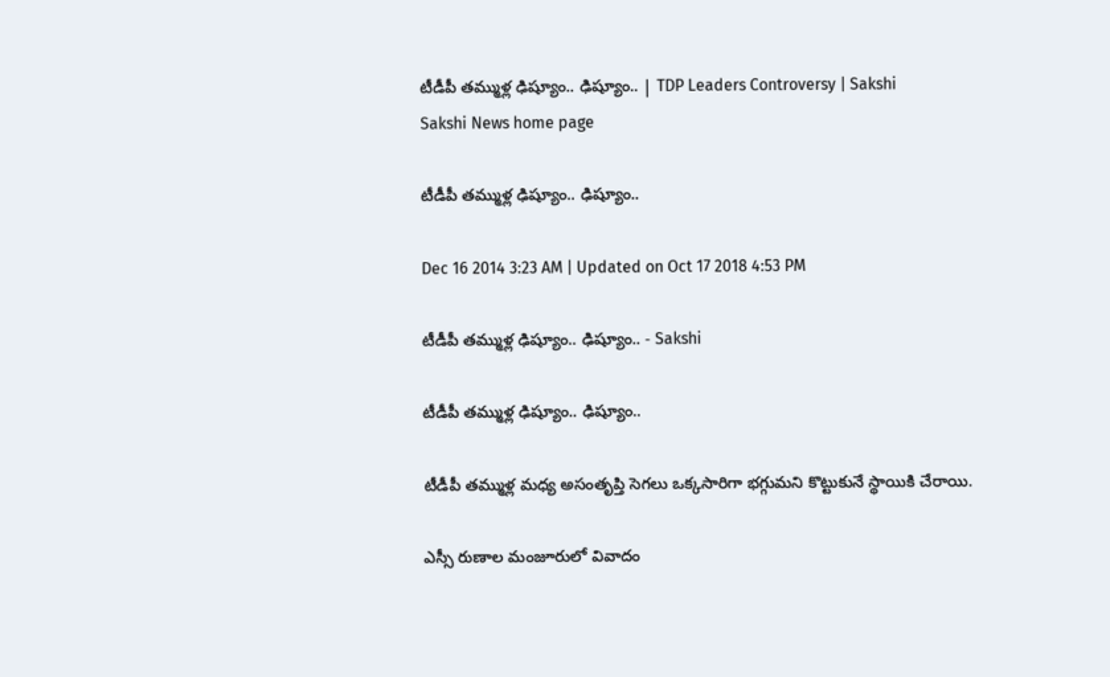టీడీపీ తమ్ముళ్ల ఢిష్యూం.. ఢిష్యూం.. | TDP Leaders Controversy | Sakshi
Sakshi News home page

టీడీపీ తమ్ముళ్ల ఢిష్యూం.. ఢిష్యూం..

Dec 16 2014 3:23 AM | Updated on Oct 17 2018 4:53 PM

టీడీపీ తమ్ముళ్ల ఢిష్యూం.. ఢిష్యూం.. - Sakshi

టీడీపీ తమ్ముళ్ల ఢిష్యూం.. ఢిష్యూం..

టీడీపీ తమ్ముళ్ల మధ్య అసంతృప్తి సెగలు ఒక్కసారిగా భగ్గుమని కొట్టుకునే స్థాయికి చేరాయి.

ఎస్సీ రుణాల మంజూరులో వివాదం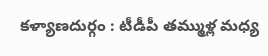కళ్యాణదుర్గం : టీడీపీ తమ్ముళ్ల మధ్య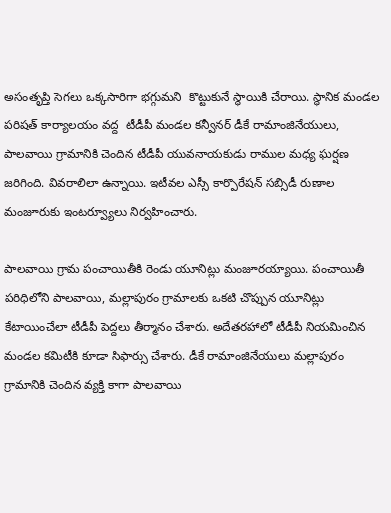అసంతృప్తి సెగలు ఒక్కసారిగా భగ్గుమని  కొట్టుకునే స్థాయికి చేరాయి. స్థానిక మండల పరిషత్ కార్యాలయం వద్ద  టీడీపీ మండల కన్వీనర్ డీకే రామాంజినేయులు, పాలవాయి గ్రామానికి చెందిన టీడీపీ యువనాయకుడు రాముల మధ్య ఘర్షణ జరిగింది. వివరాలిలా ఉన్నాయి. ఇటీవల ఎస్సీ కార్పొరేషన్ సబ్సిడీ రుణాల మంజూరుకు ఇంటర్వ్యూలు నిర్వహించారు.

పాలవాయి గ్రామ పంచాయితీకి రెండు యూనిట్లు మంజూరయ్యాయి. పంచాయితీ పరిధిలోని పాలవాయి, మల్లాపురం గ్రామాలకు ఒకటి చొప్పున యూనిట్లు కేటాయించేలా టీడీపీ పెద్దలు తీర్మానం చేశారు. అదేతరహాలో టీడీపీ నియమించిన మండల కమిటీకి కూడా సిఫార్సు చేశారు. డీకే రామాంజినేయులు మల్లాపురం గ్రామానికి చెందిన వ్యక్తి కాగా పాలవాయి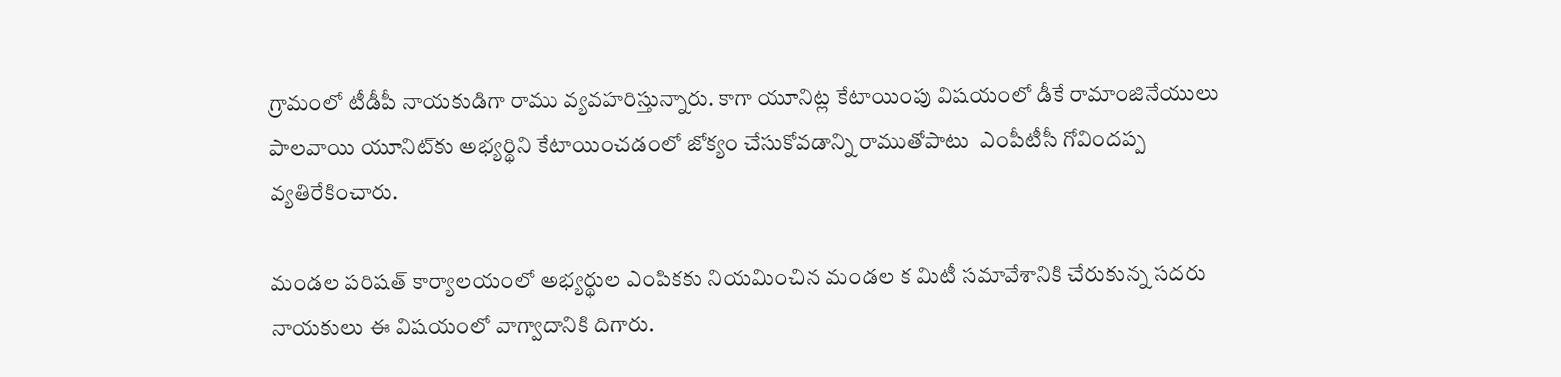గ్రామంలో టీడీపీ నాయకుడిగా రాము వ్యవహరిస్తున్నారు. కాగా యూనిట్ల కేటాయింపు విషయంలో డీకే రామాంజినేయులు పాలవాయి యూనిట్‌కు అభ్యర్థిని కేటాయించడంలో జోక్యం చేసుకోవడాన్ని రాముతోపాటు  ఎంపీటీసీ గోవిందప్ప వ్యతిరేకించారు.

మండల పరిషత్ కార్యాలయంలో అభ్యర్థుల ఎంపికకు నియమించిన మండల క మిటీ సమావేశానికి చేరుకున్న సదరు నాయకులు ఈ విషయంలో వాగ్వాదానికి దిగారు.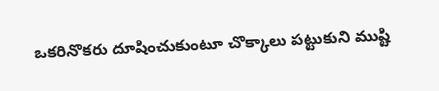ఒకరినొకరు దూషించుకుంటూ చొక్కాలు పట్టుకుని ముష్టి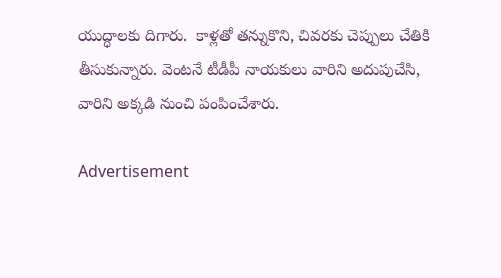యుద్ధాలకు దిగారు.  కాళ్లతో తన్నుకొని, చివరకు చెప్పులు చేతికి తీసుకున్నారు. వెంటనే టీడీపీ నాయకులు వారిని అదుపుచేసి, వారిని అక్కడి నుంచి పంపించేశారు.

Advertisement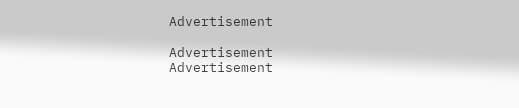Advertisement

Advertisement
Advertisement